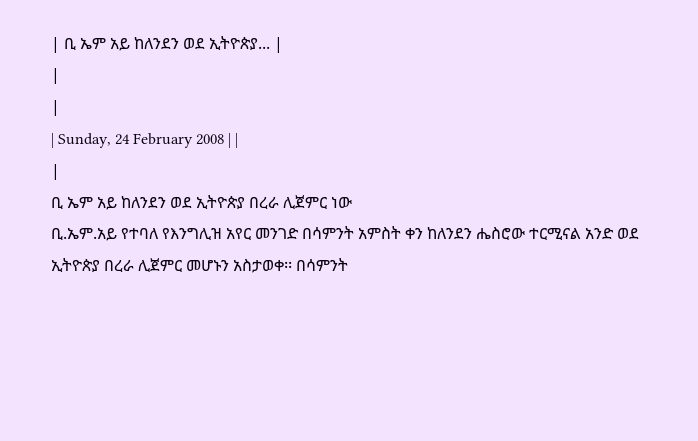| ቢ ኤም አይ ከለንደን ወደ ኢትዮጵያ... |
|
|
| Sunday, 24 February 2008 | |
|
ቢ ኤም አይ ከለንደን ወደ ኢትዮጵያ በረራ ሊጀምር ነው
ቢ.ኤም.አይ የተባለ የእንግሊዝ አየር መንገድ በሳምንት አምስት ቀን ከለንደን ሔስሮው ተርሚናል አንድ ወደ ኢትዮጵያ በረራ ሊጀምር መሆኑን አስታወቀ፡፡ በሳምንት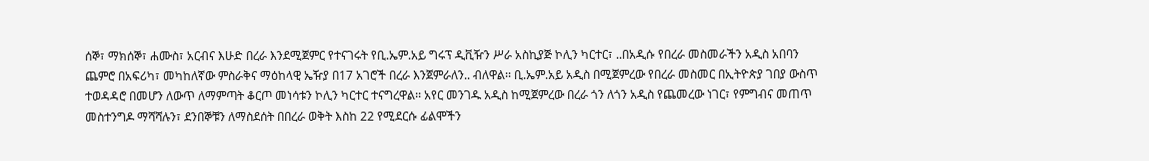ሰኞ፣ ማክሰኞ፣ ሐሙስ፣ አርብና እሁድ በረራ እንደሚጀምር የተናገሩት የቢ.ኤም.አይ ግሩፕ ዲቪዥን ሥራ አስኪያጅ ኮሊን ካርተር፣ ..በአዲሱ የበረራ መስመራችን አዲስ አበባን ጨምሮ በአፍሪካ፣ መካከለኛው ምስራቅና ማዕከላዊ ኤዥያ በ17 አገሮች በረራ እንጀምራለን.. ብለዋል፡፡ ቢ.ኤም.አይ አዲስ በሚጀምረው የበረራ መስመር በኢትዮጵያ ገበያ ውስጥ ተወዳዳሮ በመሆን ለውጥ ለማምጣት ቆርጦ መነሳቱን ኮሊን ካርተር ተናግረዋል፡፡ አየር መንገዱ አዲስ ከሚጀምረው በረራ ጎን ለጎን አዲስ የጨመረው ነገር፣ የምግብና መጠጥ መስተንግዶ ማሻሻሉን፣ ደንበኞቹን ለማስደሰት በበረራ ወቅት እስከ 22 የሚደርሱ ፊልሞችን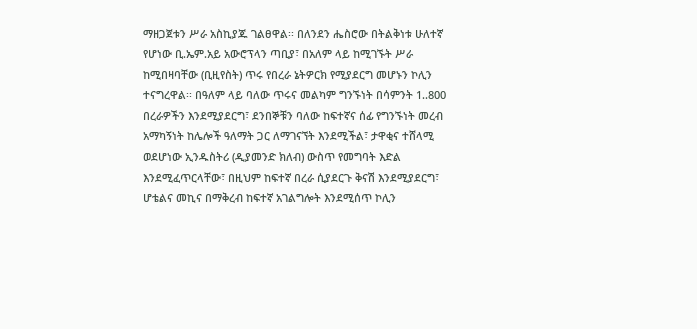ማዘጋጀቱን ሥራ አስኪያጁ ገልፀዋል፡፡ በለንደን ሔስሮው በትልቅነቱ ሁለተኛ የሆነው ቢ.ኤም.አይ አውሮፕላን ጣቢያ፣ በአለም ላይ ከሚገኙት ሥራ ከሚበዛባቸው (ቢዚየስት) ጥሩ የበረራ ኔትዎርክ የሚያደርግ መሆኑን ኮሊን ተናግረዋል፡፡ በዓለም ላይ ባለው ጥሩና መልካም ግንኙነት በሳምንት 1..800 በረራዎችን እንደሚያደርግ፣ ደንበኞቹን ባለው ከፍተኛና ሰፊ የግንኙነት መረብ አማካኝነት ከሌሎች ዓለማት ጋር ለማገናኘት እንደሚችል፣ ታዋቂና ተሸላሚ ወደሆነው ኢንዱስትሪ (ዲያመንድ ክለብ) ውስጥ የመግባት እድል እንደሚፈጥርላቸው፣ በዚህም ከፍተኛ በረራ ሲያደርጉ ቅናሽ እንደሚያደርግ፣ ሆቴልና መኪና በማቅረብ ከፍተኛ አገልግሎት እንደሚሰጥ ኮሊን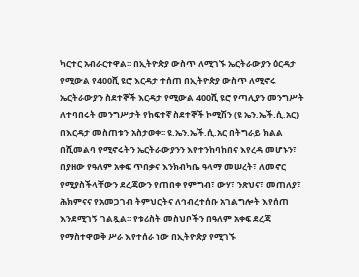ካርተር አብራርተዋል፡፡ በኢትዮጵያ ውስጥ ለሚገኙ ኤርትራውያን ዕርዳታ የሚውል የ400ሺ ዩሮ እርዳታ ተሰጠ በኢትዮጵያ ውስጥ ለሚኖሩ ኤርትራውያን ስደተኞች እርዳታ የሚውል 400ሺ ዩሮ የጣሊያን መንግሥት ለተባበሩት መንግሥታት የከፍተኛ ስደተኞች ኮሚሽን (ዩ ኤን.ኤች.ሲ.አር) በእርዳታ መስጠቱን አስታወቀ፡፡ ዩ.ኤን.ኤች.ሲ.አር በትግራይ ክልል በሺመልባ የሚኖሩትን ኤርትራውያንን እየተንከባከበና እየረዳ መሆኑን፣ በያዘው የዓለም አቀፍ ጥበቃና እንክብካቤ ዓላማ መሠረት፣ ለመኖር የሚያስችላቸውን ደረጃውን የጠበቀ የምግብ፣ ውሃ፣ ንጽህና፣ መጠለያ፣ ሕክምናና የአመጋገብ ትምህርትና ለኅብረተሰቡ አገልግሎት እየሰጠ እንደሚገኝ ገልጿል፡፡ የቱሪስት መስህቦችን በዓለም አቀፍ ደረጃ የማስተዋወቅ ሥራ እየተሰራ ነው በኢትዮጵያ የሚገኙ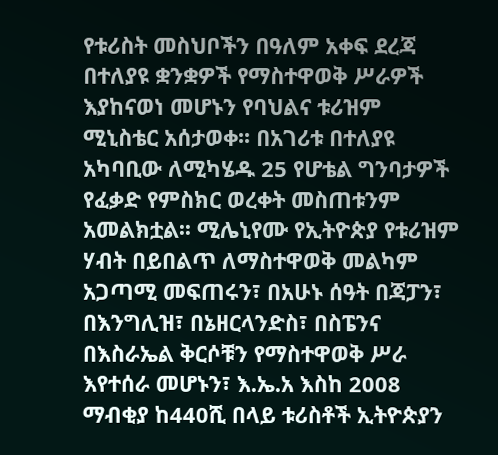የቱሪስት መስህቦችን በዓለም አቀፍ ደረጃ በተለያዩ ቋንቋዎች የማስተዋወቅ ሥራዎች እያከናወነ መሆኑን የባህልና ቱሪዝም ሚኒስቴር አሰታወቀ፡፡ በአገሪቱ በተለያዩ አካባቢው ለሚካሄዱ 25 የሆቴል ግንባታዎች የፈቃድ የምስክር ወረቀት መስጠቱንም አመልክቷል፡፡ ሚሌኒየሙ የኢትዮጵያ የቱሪዝም ሃብት በይበልጥ ለማስተዋወቅ መልካም አጋጣሚ መፍጠሩን፣ በአሁኑ ሰዓት በጃፓን፣ በእንግሊዝ፣ በኔዘርላንድስ፣ በስፔንና በእስራኤል ቅርሶቹን የማስተዋወቅ ሥራ እየተሰራ መሆኑን፣ እ.ኤ.አ እስከ 2008 ማብቂያ ከ440ሺ በላይ ቱሪስቶች ኢትዮጵያን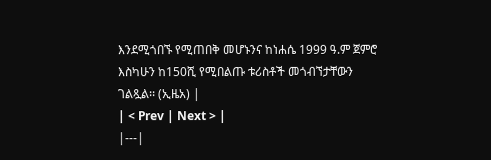እንደሚጎበኙ የሚጠበቅ መሆኑንና ከነሐሴ 1999 ዓ.ም ጀምሮ እስካሁን ከ150ሺ የሚበልጡ ቱሪስቶች መጎብኘታቸውን ገልጿል፡፡ (ኢዜአ) |
| < Prev | Next > |
|---|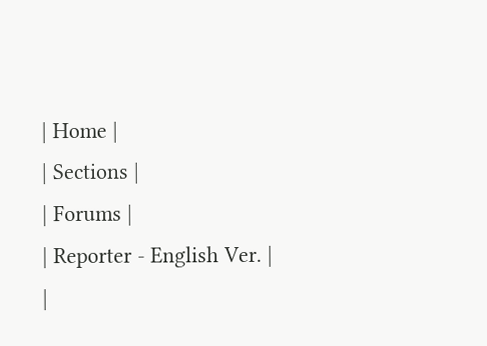| Home |
| Sections |
| Forums |
| Reporter - English Ver. |
|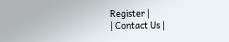Register |
| Contact Us |